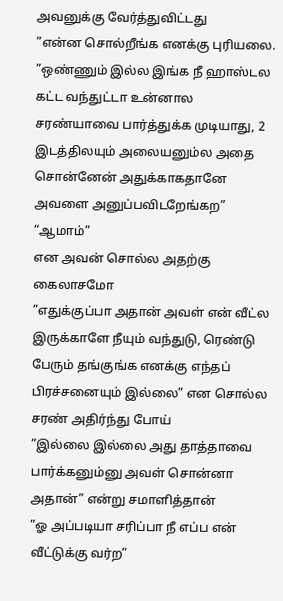அவனுக்கு வேர்த்துவிட்டது
”என்ன சொல்றீங்க எனக்கு புரியலை.
”ஒண்ணும் இல்ல இங்க நீ ஹாஸ்டல கட்ட வந்துட்டா உன்னால சரண்யாவை பார்த்துக்க முடியாது, 2 இடத்திலயும் அலையனும்ல அதை சொன்னேன் அதுக்காகதானே அவளை அனுப்பவிடறேங்கற”
“ஆமாம்”
என அவன் சொல்ல அதற்கு கைலாசமோ
”எதுக்குப்பா அதான் அவள் என் வீட்ல இருக்காளே நீயும் வந்துடு, ரெண்டு பேரும் தங்குங்க எனக்கு எந்தப் பிரச்சனையும் இல்லை” என சொல்ல சரண் அதிர்ந்து போய்
”இல்லை இல்லை அது தாத்தாவை பார்க்கனும்னு அவள் சொன்னா அதான்” என்று சமாளித்தான்
”ஓ அப்படியா சரிப்பா நீ எப்ப என் வீட்டுக்கு வர்ற”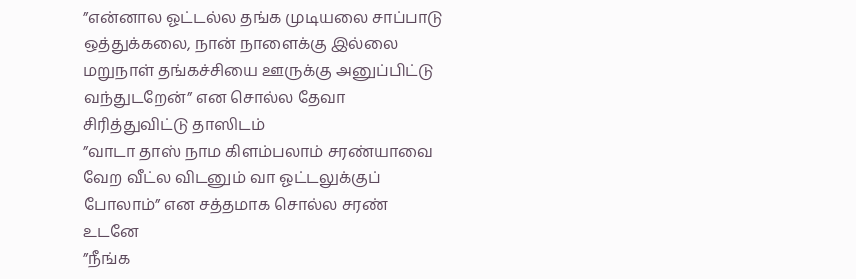”என்னால ஓட்டல்ல தங்க முடியலை சாப்பாடு ஒத்துக்கலை, நான் நாளைக்கு இல்லை மறுநாள் தங்கச்சியை ஊருக்கு அனுப்பிட்டு வந்துடறேன்” என சொல்ல தேவா சிரித்துவிட்டு தாஸிடம்
”வாடா தாஸ் நாம கிளம்பலாம் சரண்யாவை வேற வீட்ல விடனும் வா ஓட்டலுக்குப் போலாம்” என சத்தமாக சொல்ல சரண் உடனே
”நீங்க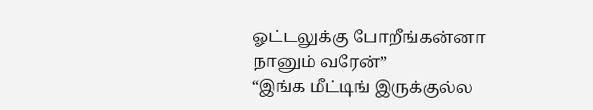ஓட்டலுக்கு போறீங்கன்னா நானும் வரேன்”
“இங்க மீட்டிங் இருக்குல்ல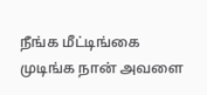நீங்க மீட்டிங்கை முடிங்க நான் அவளை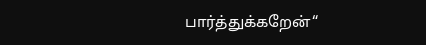பார்த்துக்கறேன்“